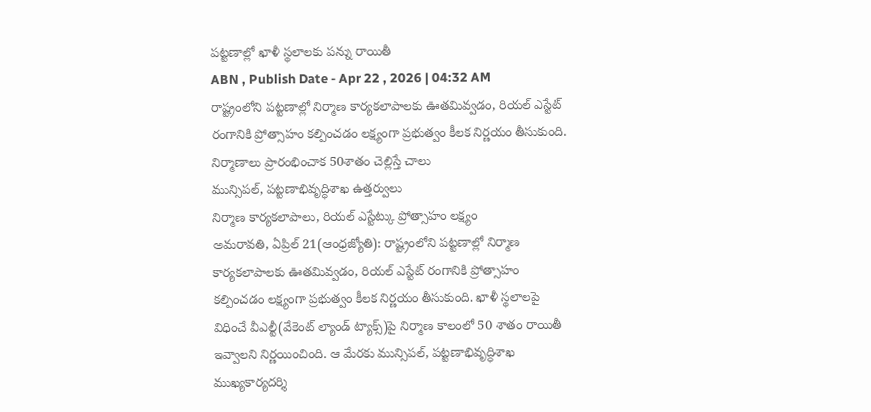పట్టణాల్లో ఖాళీ స్థలాలకు పన్ను రాయితీ
ABN , Publish Date - Apr 22 , 2026 | 04:32 AM
రాష్ట్రంలోని పట్టణాల్లో నిర్మాణ కార్యకలాపాలకు ఊతమివ్వడం, రియల్ ఎస్టేట్ రంగానికి ప్రోత్సాహం కల్పించడం లక్ష్యంగా ప్రభుత్వం కీలక నిర్ణయం తీసుకుంది.
నిర్మాణాలు ప్రారంభించాక 50శాతం చెల్లిస్తే చాలు
మున్సిపల్, పట్టణాభివృద్ధిశాఖ ఉత్తర్వులు
నిర్మాణ కార్యకలాపాలు, రియల్ ఎస్టేట్కు ప్రోత్సాహం లక్ష్యం
అమరావతి, ఏప్రిల్ 21(ఆంధ్రజ్యోతి): రాష్ట్రంలోని పట్టణాల్లో నిర్మాణ కార్యకలాపాలకు ఊతమివ్వడం, రియల్ ఎస్టేట్ రంగానికి ప్రోత్సాహం కల్పించడం లక్ష్యంగా ప్రభుత్వం కీలక నిర్ణయం తీసుకుంది. ఖాళీ స్థలాలపై విధించే వీఎల్టీ(వేకెంట్ ల్యాండ్ ట్యాక్స్)పై నిర్మాణ కాలంలో 50 శాతం రాయితీ ఇవ్వాలని నిర్ణయించింది. ఆ మేరకు మున్సిపల్, పట్టణాభివృద్ధిశాఖ ముఖ్యకార్యదర్శి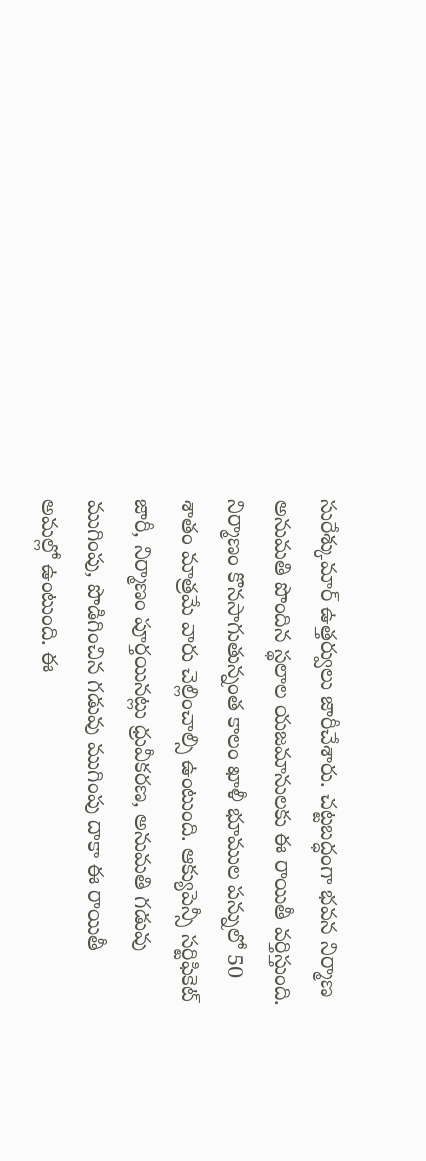సురేశ్కుమార్ ఉత్తర్వులు జారీచేశారు. చట్టబద్ధంగా భవన నిర్మాణ అనుమతి పొందిన స్థలాల యజమానులకు ఈ రాయితీ వర్తిస్తుంది. నిర్మాణం కొనసాగుతున్నంత కాలం ఖాళీ భూముల పన్నులో 50 శాతం మాత్రమే వారు చెల్లించాల్సి ఉంటుంది. ఆక్యుపెన్సీ సర్టిఫికెట్ జారీ, నిర్మాణం పూర్తయినట్లు ధ్రువీకరణ, అనుమతి గడువు ముగింపు, పొడిగించిన గడువు ముగింపు దాకా ఈ రాయితీ అమల్లో ఉంటుంది. ఈ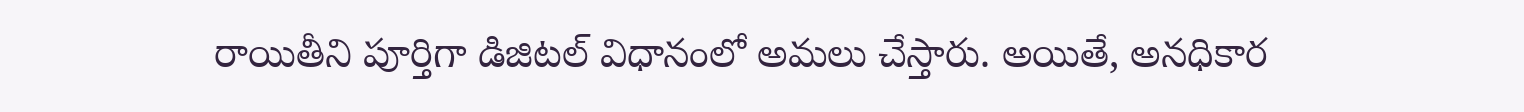రాయితీని పూర్తిగా డిజిటల్ విధానంలో అమలు చేస్తారు. అయితే, అనధికార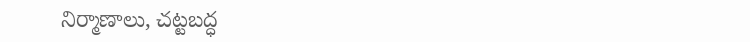నిర్మాణాలు, చట్టబద్ధ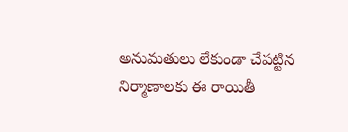అనుమతులు లేకుండా చేపట్టిన నిర్మాణాలకు ఈ రాయితీ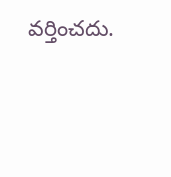వర్తించదు.